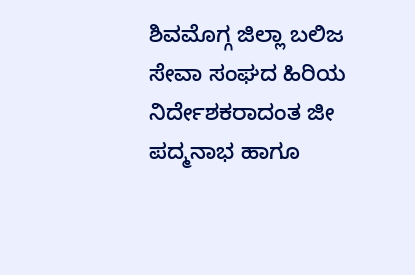ಶಿವಮೊಗ್ಗ ಜಿಲ್ಲಾ ಬಲಿಜ ಸೇವಾ ಸಂಘದ ಹಿರಿಯ ನಿರ್ದೇಶಕರಾದಂತ ಜೀ ಪದ್ಮನಾಭ ಹಾಗೂ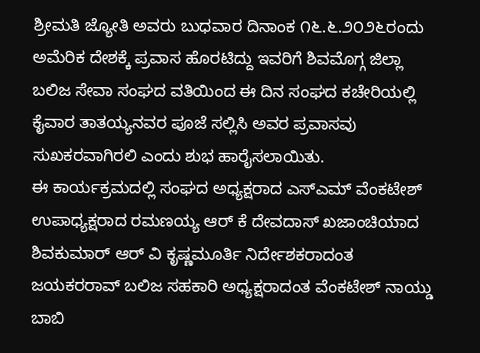ಶ್ರೀಮತಿ ಜ್ಯೋತಿ ಅವರು ಬುಧವಾರ ದಿನಾಂಕ ೧೬.೬.೨೦೨೬ರಂದು ಅಮೆರಿಕ ದೇಶಕ್ಕೆ ಪ್ರವಾಸ ಹೊರಟಿದ್ದು ಇವರಿಗೆ ಶಿವಮೊಗ್ಗ ಜಿಲ್ಲಾ ಬಲಿಜ ಸೇವಾ ಸಂಘದ ವತಿಯಿಂದ ಈ ದಿನ ಸಂಘದ ಕಚೇರಿಯಲ್ಲಿ ಕೈವಾರ ತಾತಯ್ಯನವರ ಪೂಜೆ ಸಲ್ಲಿಸಿ ಅವರ ಪ್ರವಾಸವು ಸುಖಕರವಾಗಿರಲಿ ಎಂದು ಶುಭ ಹಾರೈಸಲಾಯಿತು.
ಈ ಕಾರ್ಯಕ್ರಮದಲ್ಲಿ ಸಂಘದ ಅಧ್ಯಕ್ಷರಾದ ಎಸ್ಎಮ್ ವೆಂಕಟೇಶ್ ಉಪಾಧ್ಯಕ್ಷರಾದ ರಮಣಯ್ಯ ಆರ್ ಕೆ ದೇವದಾಸ್ ಖಜಾಂಚಿಯಾದ ಶಿವಕುಮಾರ್ ಆರ್ ವಿ ಕೃಷ್ಣಮೂರ್ತಿ ನಿರ್ದೇಶಕರಾದಂತ ಜಯಕರರಾವ್ ಬಲಿಜ ಸಹಕಾರಿ ಅಧ್ಯಕ್ಷರಾದಂತ ವೆಂಕಟೇಶ್ ನಾಯ್ಡು ಬಾಬಿ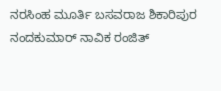ನರಸಿಂಹ ಮೂರ್ತಿ ಬಸವರಾಜ ಶಿಕಾರಿಪುರ ನಂದಕುಮಾರ್ ನಾವಿಕ ರಂಜಿತ್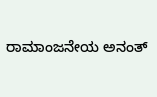ರಾಮಾಂಜನೇಯ ಅನಂತ್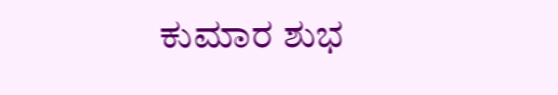ಕುಮಾರ ಶುಭ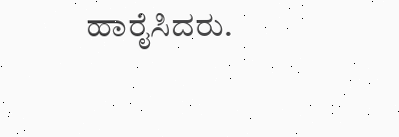ಹಾರೈಸಿದರು.